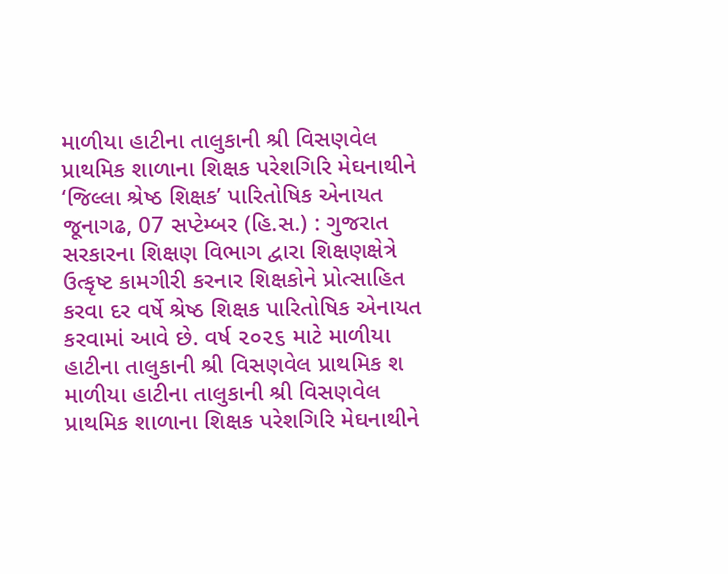માળીયા હાટીના તાલુકાની શ્રી વિસણવેલ પ્રાથમિક શાળાના શિક્ષક પરેશગિરિ મેઘનાથીને ‘જિલ્લા શ્રેષ્ઠ શિક્ષક’ પારિતોષિક એનાયત
જૂનાગઢ, 07 સપ્ટેમ્બર (હિ.સ.) : ગુજરાત સરકારના શિક્ષણ વિભાગ દ્વારા શિક્ષણક્ષેત્રે ઉત્કૃષ્ટ કામગીરી કરનાર શિક્ષકોને પ્રોત્સાહિત કરવા દર વર્ષે શ્રેષ્ઠ શિક્ષક પારિતોષિક એનાયત કરવામાં આવે છે. વર્ષ ૨૦૨૬ માટે માળીયા હાટીના તાલુકાની શ્રી વિસણવેલ પ્રાથમિક શ
માળીયા હાટીના તાલુકાની શ્રી વિસણવેલ પ્રાથમિક શાળાના શિક્ષક પરેશગિરિ મેઘનાથીને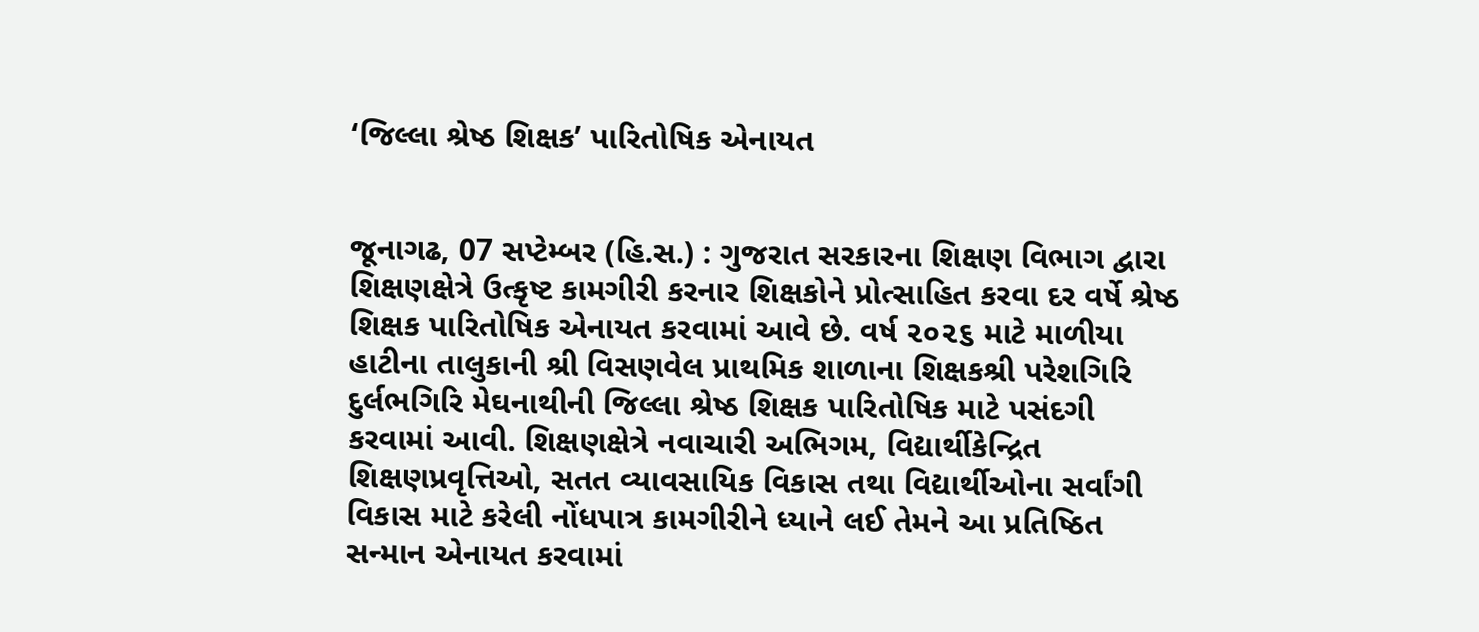‘જિલ્લા શ્રેષ્ઠ શિક્ષક’ પારિતોષિક એનાયત


જૂનાગઢ, 07 સપ્ટેમ્બર (હિ.સ.) : ગુજરાત સરકારના શિક્ષણ વિભાગ દ્વારા શિક્ષણક્ષેત્રે ઉત્કૃષ્ટ કામગીરી કરનાર શિક્ષકોને પ્રોત્સાહિત કરવા દર વર્ષે શ્રેષ્ઠ શિક્ષક પારિતોષિક એનાયત કરવામાં આવે છે. વર્ષ ૨૦૨૬ માટે માળીયા હાટીના તાલુકાની શ્રી વિસણવેલ પ્રાથમિક શાળાના શિક્ષકશ્રી પરેશગિરિ દુર્લભગિરિ મેઘનાથીની જિલ્લા શ્રેષ્ઠ શિક્ષક પારિતોષિક માટે પસંદગી કરવામાં આવી. શિક્ષણક્ષેત્રે નવાચારી અભિગમ, વિદ્યાર્થીકેન્દ્રિત શિક્ષણપ્રવૃત્તિઓ, સતત વ્યાવસાયિક વિકાસ તથા વિદ્યાર્થીઓના સર્વાંગી વિકાસ માટે કરેલી નોંધપાત્ર કામગીરીને ધ્યાને લઈ તેમને આ પ્રતિષ્ઠિત સન્માન એનાયત કરવામાં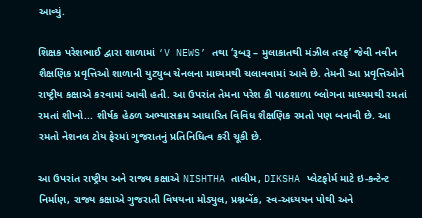આવ્યું.

શિક્ષક પરેશભાઈ દ્વારા શાળામાં ‘V NEWS’ તથા ‘રૂબરૂ – મુલાકાતથી મંઝીલ તરફ’ જેવી નવીન શૈક્ષણિક પ્રવૃત્તિઓ શાળાની યુટ્યુબ ચેનલના માધ્યમથી ચલાવવામાં આવે છે. તેમની આ પ્રવૃત્તિઓને રાષ્ટ્રીય કક્ષાએ કરવામાં આવી હતી. આ ઉપરાંત તેમના પરેશ કી પાઠશાળા બ્લોગના માધ્યમથી રમતાં રમતાં શીખો... શીર્ષક હેઠળ અભ્યાસક્રમ આધારિત વિવિધ શૈક્ષણિક રમતો પણ બનાવી છે. આ રમતો નેશનલ ટોય ફેરમાં ગુજરાતનું પ્રતિનિધિત્વ કરી ચૂકી છે.

આ ઉપરાંત રાષ્ટ્રીય અને રાજ્ય કક્ષાએ NISHTHA તાલીમ, DIKSHA પ્લેટફોર્મ માટે ઇ-કન્ટેન્ટ નિર્માણ, રાજ્ય કક્ષાએ ગુજરાતી વિષયના મોડ્યુલ, પ્રશ્નબેંક, સ્વ-અધ્યયન પોથી અને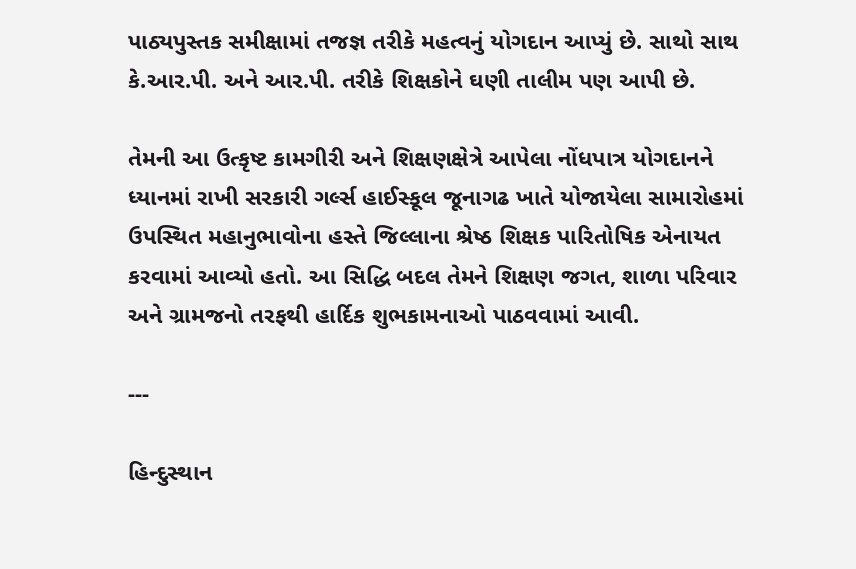પાઠ્યપુસ્તક સમીક્ષામાં તજજ્ઞ તરીકે મહત્વનું યોગદાન આપ્યું છે. સાથો સાથ કે.આર.પી. અને આર.પી. તરીકે શિક્ષકોને ઘણી તાલીમ પણ આપી છે.

તેમની આ ઉત્કૃષ્ટ કામગીરી અને શિક્ષણક્ષેત્રે આપેલા નોંધપાત્ર યોગદાનને ધ્યાનમાં રાખી સરકારી ગર્લ્સ હાઈસ્કૂલ જૂનાગઢ ખાતે યોજાયેલા સામારોહમાં ઉપસ્થિત મહાનુભાવોના હસ્તે જિલ્લાના શ્રેષ્ઠ શિક્ષક પારિતોષિક એનાયત કરવામાં આવ્યો હતો. આ સિદ્ધિ બદલ તેમને શિક્ષણ જગત, શાળા પરિવાર અને ગ્રામજનો તરફથી હાર્દિક શુભકામનાઓ પાઠવવામાં આવી.

---

હિન્દુસ્થાન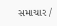સમાચાર /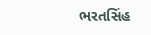ભરતસિંહ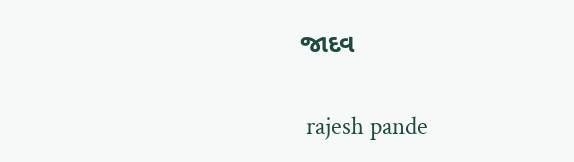જાદવ


 rajesh pande